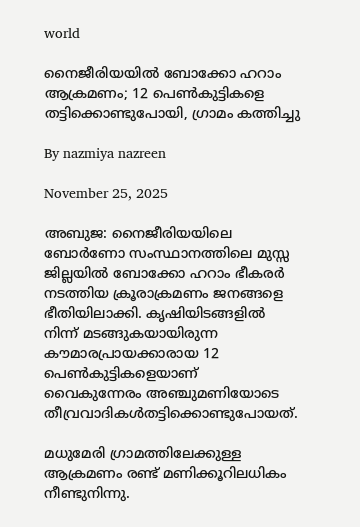world

നൈജീരിയയില്‍ ബോക്കോ ഹറാം ആക്രമണം; 12 പെണ്‍കുട്ടികളെ തട്ടിക്കൊണ്ടുപോയി, ഗ്രാമം കത്തിച്ചു

By nazmiya nazreen

November 25, 2025

അബുജ: നൈജീരിയയിലെ ബോര്‍ണോ സംസ്ഥാനത്തിലെ മുസ്സ ജില്ലയില്‍ ബോക്കോ ഹറാം ഭീകരര്‍ നടത്തിയ ക്രൂരാക്രമണം ജനങ്ങളെ ഭീതിയിലാക്കി. കൃഷിയിടങ്ങളില്‍ നിന്ന് മടങ്ങുകയായിരുന്ന കൗമാരപ്രായക്കാരായ 12 പെണ്‍കുട്ടികളെയാണ് വൈകുന്നേരം അഞ്ചുമണിയോടെ തീവ്രവാദികള്‍തട്ടിക്കൊണ്ടുപോയത്.

മധുമേരി ഗ്രാമത്തിലേക്കുള്ള ആക്രമണം രണ്ട് മണിക്കൂറിലധികം നീണ്ടുനിന്നു.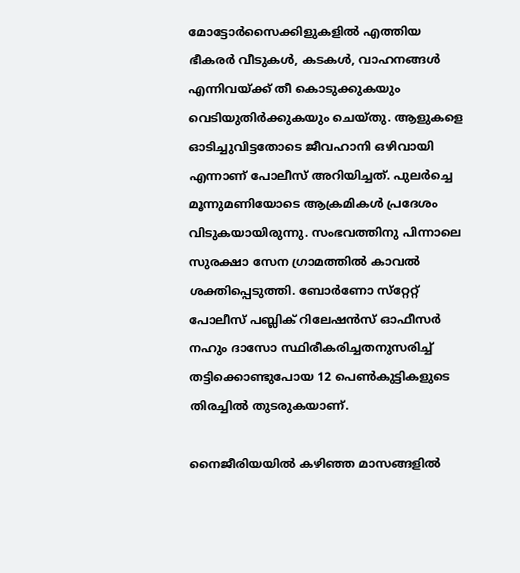മോട്ടോര്‍സൈക്കിളുകളില്‍ എത്തിയ ഭീകരര്‍ വീടുകള്‍, കടകള്‍, വാഹനങ്ങള്‍ എന്നിവയ്ക്ക് തീ കൊടുക്കുകയും വെടിയുതിര്‍ക്കുകയും ചെയ്തു. ആളുകളെ ഓടിച്ചുവിട്ടതോടെ ജീവഹാനി ഒഴിവായി എന്നാണ് പോലീസ് അറിയിച്ചത്. പുലര്‍ച്ചെ മൂന്നുമണിയോടെ ആക്രമികള്‍ പ്രദേശം വിടുകയായിരുന്നു. സംഭവത്തിനു പിന്നാലെ സുരക്ഷാ സേന ഗ്രാമത്തില്‍ കാവല്‍ ശക്തിപ്പെടുത്തി. ബോര്‍ണോ സ്‌റ്റേറ്റ് പോലീസ് പബ്ലിക് റിലേഷന്‍സ് ഓഫീസര്‍ നഹും ദാസോ സ്ഥിരീകരിച്ചതനുസരിച്ച് തട്ടിക്കൊണ്ടുപോയ 12 പെണ്‍കുട്ടികളുടെ തിരച്ചില്‍ തുടരുകയാണ്.

നൈജീരിയയില്‍ കഴിഞ്ഞ മാസങ്ങളില്‍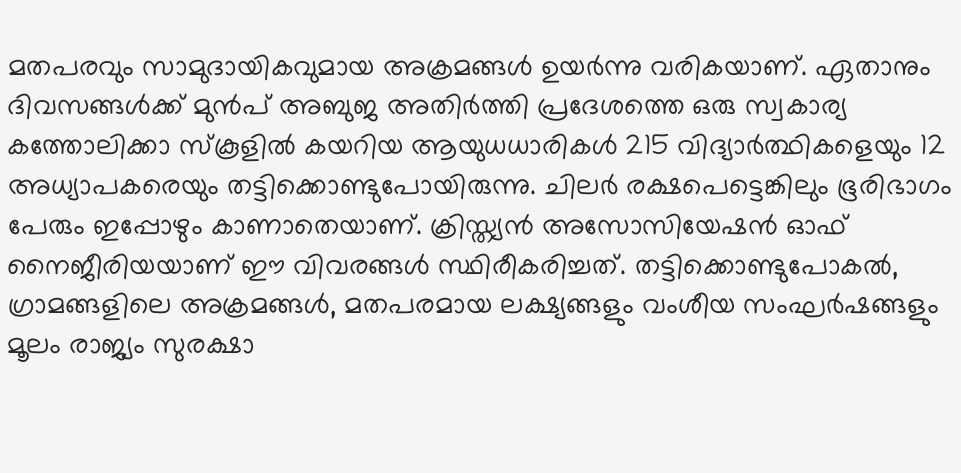മതപരവും സാമുദായികവുമായ അക്രമങ്ങള്‍ ഉയര്‍ന്നു വരികയാണ്. ഏതാനും ദിവസങ്ങള്‍ക്ക് മുന്‍പ് അബുജ അതിര്‍ത്തി പ്രദേശത്തെ ഒരു സ്വകാര്യ കത്തോലിക്കാ സ്‌കൂളില്‍ കയറിയ ആയുധധാരികള്‍ 215 വിദ്യാര്‍ത്ഥികളെയും 12 അധ്യാപകരെയും തട്ടിക്കൊണ്ടുപോയിരുന്നു. ചിലര്‍ രക്ഷപെട്ടെങ്കിലും ഭൂരിഭാഗം പേരും ഇപ്പോഴും കാണാതെയാണ്. ക്രിസ്ത്യന്‍ അസോസിയേഷന്‍ ഓഫ് നൈജീരിയയാണ് ഈ വിവരങ്ങള്‍ സ്ഥിരീകരിച്ചത്. തട്ടിക്കൊണ്ടുപോകല്‍, ഗ്രാമങ്ങളിലെ അക്രമങ്ങള്‍, മതപരമായ ലക്ഷ്യങ്ങളും വംശീയ സംഘര്‍ഷങ്ങളും മൂലം രാജ്യം സുരക്ഷാ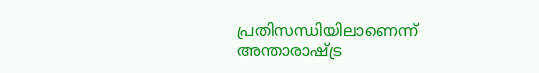പ്രതിസന്ധിയിലാണെന്ന് അന്താരാഷ്ട്ര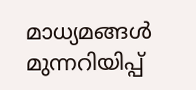മാധ്യമങ്ങള്‍ മുന്നറിയിപ്പ്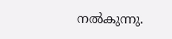നല്‍കുന്നു.